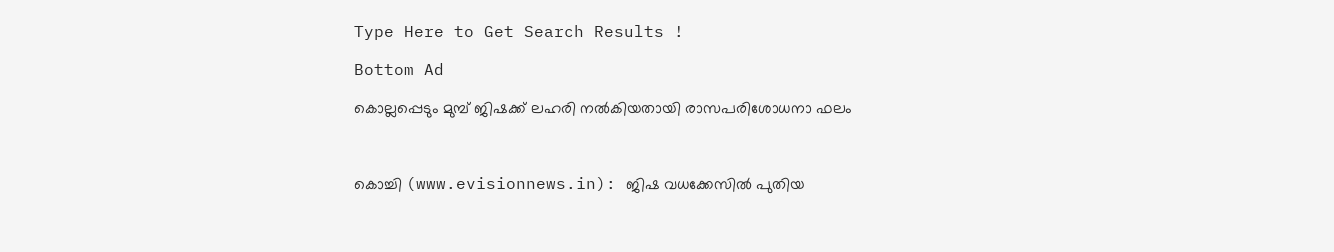Type Here to Get Search Results !

Bottom Ad

കൊല്ലപ്പെടും മുമ്പ് ജിഷക്ക് ലഹരി നല്‍കിയതായി രാസപരിശോധനാ ഫലം



കൊച്ചി (www.evisionnews.in): ജിഷ വധക്കേസില്‍ പുതിയ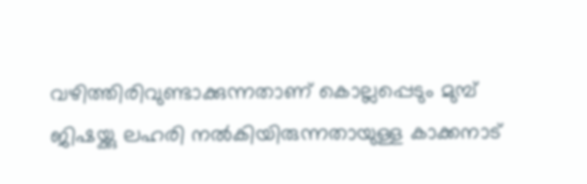വഴിത്തിരിവുണ്ടാക്കുന്നതാണ് കൊല്ലപ്പെടും മുമ്പ് ജിഷയ്ക്കു ലഹരി നല്‍കിയിരുന്നതായുള്ള കാക്കനാട്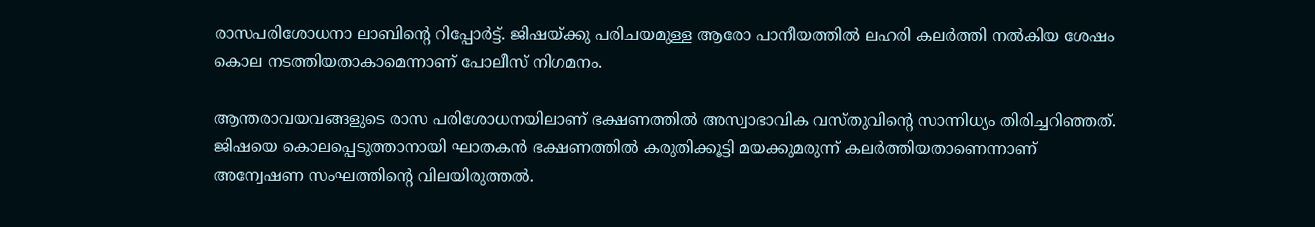രാസപരിശോധനാ ലാബിന്റെ റിപ്പോര്‍ട്ട്. ജിഷയ്ക്കു പരിചയമുള്ള ആരോ പാനീയത്തില്‍ ലഹരി കലര്‍ത്തി നല്‍കിയ ശേഷം കൊല നടത്തിയതാകാമെന്നാണ് പോലീസ് നിഗമനം.

ആന്തരാവയവങ്ങളുടെ രാസ പരിശോധനയിലാണ് ഭക്ഷണത്തില്‍ അസ്വാഭാവിക വസ്തുവിന്റെ സാന്നിധ്യം തിരിച്ചറിഞ്ഞത്. ജിഷയെ കൊലപ്പെടുത്താനായി ഘാതകന്‍ ഭക്ഷണത്തില്‍ കരുതിക്കൂട്ടി മയക്കുമരുന്ന് കലര്‍ത്തിയതാണെന്നാണ് അന്വേഷണ സംഘത്തിന്റെ വിലയിരുത്തല്‍.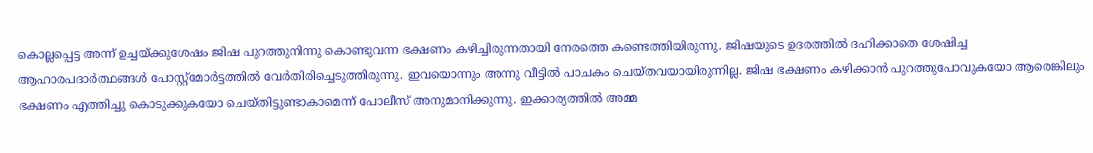കൊല്ലപ്പെട്ട അന്ന് ഉച്ചയ്ക്കുശേഷം ജിഷ പുറത്തുനിന്നു കൊണ്ടുവന്ന ഭക്ഷണം കഴിച്ചിരുന്നതായി നേരത്തെ കണ്ടെത്തിയിരുന്നു. ജിഷയുടെ ഉദരത്തില്‍ ദഹിക്കാതെ ശേഷിച്ച ആഹാരപദാര്‍ത്ഥങ്ങള്‍ പോസ്റ്റ്മോര്‍ട്ടത്തില്‍ വേര്‍തിരിച്ചെടുത്തിരുന്നു. ഇവയൊന്നും അന്നു വീട്ടില്‍ പാചകം ചെയ്തവയായിരുന്നില്ല. ജിഷ ഭക്ഷണം കഴിക്കാന്‍ പുറത്തുപോവുകയോ ആരെങ്കിലും ഭക്ഷണം എത്തിച്ചു കൊടുക്കുകയോ ചെയ്തിട്ടുണ്ടാകാമെന്ന് പോലീസ് അനുമാനിക്കുന്നു. ഇക്കാര്യത്തില്‍ അമ്മ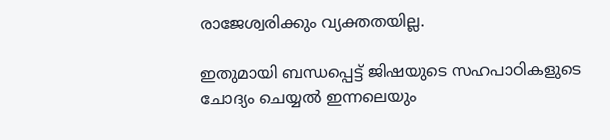രാജേശ്വരിക്കും വ്യക്തതയില്ല.

ഇതുമായി ബന്ധപ്പെട്ട് ജിഷയുടെ സഹപാഠികളുടെ ചോദ്യം ചെയ്യല്‍ ഇന്നലെയും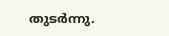തുടര്‍ന്നു.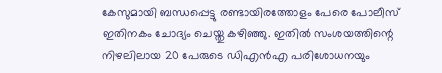കേസുമായി ബന്ധപ്പെട്ടു രണ്ടായിരത്തോളം പേരെ പോലീസ് ഇതിനകം ചോദ്യം ചെയ്തു കഴിഞ്ഞു. ഇതില്‍ സംശയത്തിന്റെ നിഴലിലായ 20 പേരുടെ ഡിഎന്‍എ പരിശോധനയും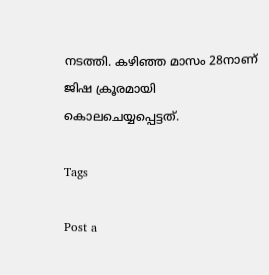നടത്തി. കഴിഞ്ഞ മാസം 28നാണ് ജിഷ ക്രൂരമായി കൊലചെയ്യപ്പെട്ടത്.

Tags

Post a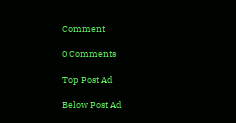Comment

0 Comments

Top Post Ad

Below Post Ad